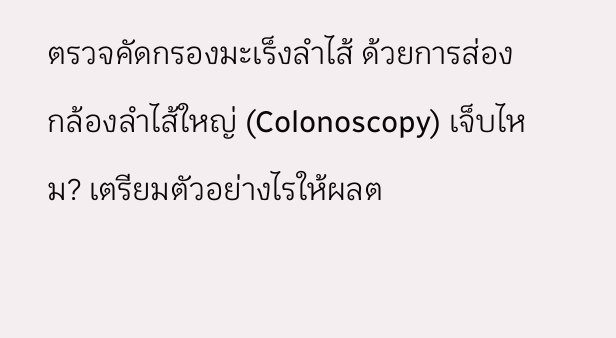ตรวจคัดกรองมะเร็งลำไส้ ด้วยการส่องกล้องลำไส้ใหญ่ (Colonoscopy) เจ็บไหม? เตรียมตัวอย่างไรให้ผลต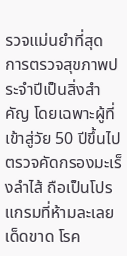รวจแม่นยำที่สุด
การตรวจสุขภาพประจำปีเป็นสิ่งสำคัญ โดยเฉพาะผู้ที่เข้าสู่วัย 50 ปีขึ้นไป ตรวจคัดกรองมะเร็งลำไส้ ถือเป็นโปรแกรมที่ห้ามละเลยเด็ดขาด โรค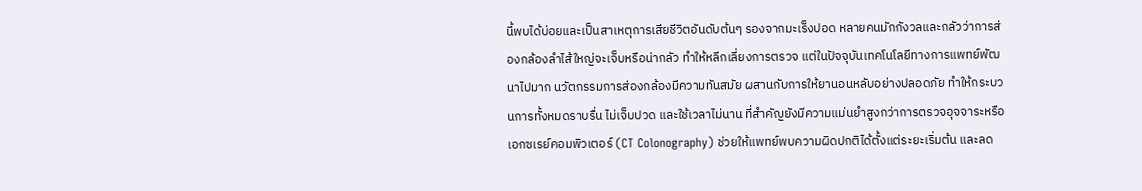นี้พบได้บ่อยและเป็นสาเหตุการเสียชีวิตอันดับต้นๆ รองจากมะเร็งปอด หลายคนมักกังวลและกลัวว่าการส่องกล้องลำไส้ใหญ่จะเจ็บหรือน่ากลัว ทำให้หลีกเลี่ยงการตรวจ แต่ในปัจจุบันเทคโนโลยีทางการแพทย์พัฒนาไปมาก นวัตกรรมการส่องกล้องมีความทันสมัย ผสานกับการให้ยานอนหลับอย่างปลอดภัย ทำให้กระบวนการทั้งหมดราบรื่น ไม่เจ็บปวด และใช้เวลาไม่นาน ที่สำคัญยังมีความแม่นยำสูงกว่าการตรวจอุจจาระหรือเอกซเรย์คอมพิวเตอร์ (CT Colonography) ช่วยให้แพทย์พบความผิดปกติได้ตั้งแต่ระยะเริ่มต้น และลด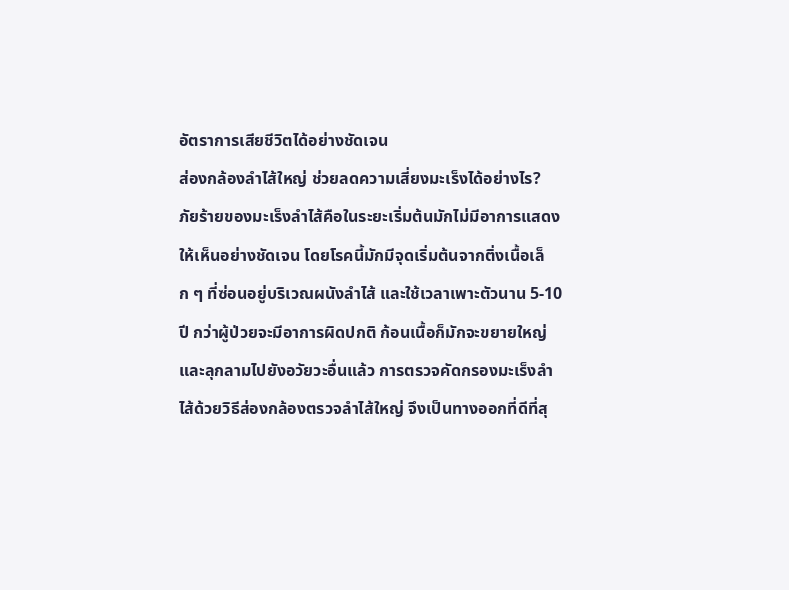อัตราการเสียชีวิตได้อย่างชัดเจน
ส่องกล้องลำไส้ใหญ่ ช่วยลดความเสี่ยงมะเร็งได้อย่างไร?
ภัยร้ายของมะเร็งลำไส้คือในระยะเริ่มต้นมักไม่มีอาการแสดงให้เห็นอย่างชัดเจน โดยโรคนี้มักมีจุดเริ่มต้นจากติ่งเนื้อเล็ก ๆ ที่ซ่อนอยู่บริเวณผนังลำไส้ และใช้เวลาเพาะตัวนาน 5-10 ปี กว่าผู้ป่วยจะมีอาการผิดปกติ ก้อนเนื้อก็มักจะขยายใหญ่และลุกลามไปยังอวัยวะอื่นแล้ว การตรวจคัดกรองมะเร็งลำไส้ด้วยวิธีส่องกล้องตรวจลำไส้ใหญ่ จึงเป็นทางออกที่ดีที่สุ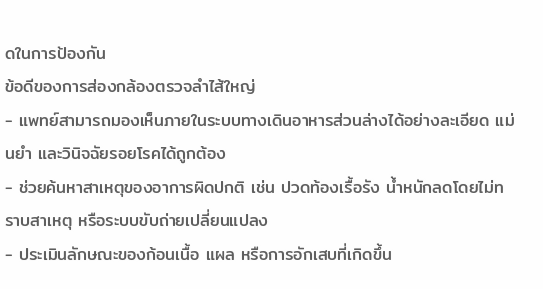ดในการป้องกัน
ข้อดีของการส่องกล้องตรวจลำไส้ใหญ่
- แพทย์สามารถมองเห็นภายในระบบทางเดินอาหารส่วนล่างได้อย่างละเอียด แม่นยำ และวินิจฉัยรอยโรคได้ถูกต้อง
- ช่วยค้นหาสาเหตุของอาการผิดปกติ เช่น ปวดท้องเรื้อรัง น้ำหนักลดโดยไม่ทราบสาเหตุ หรือระบบขับถ่ายเปลี่ยนแปลง
- ประเมินลักษณะของก้อนเนื้อ แผล หรือการอักเสบที่เกิดขึ้น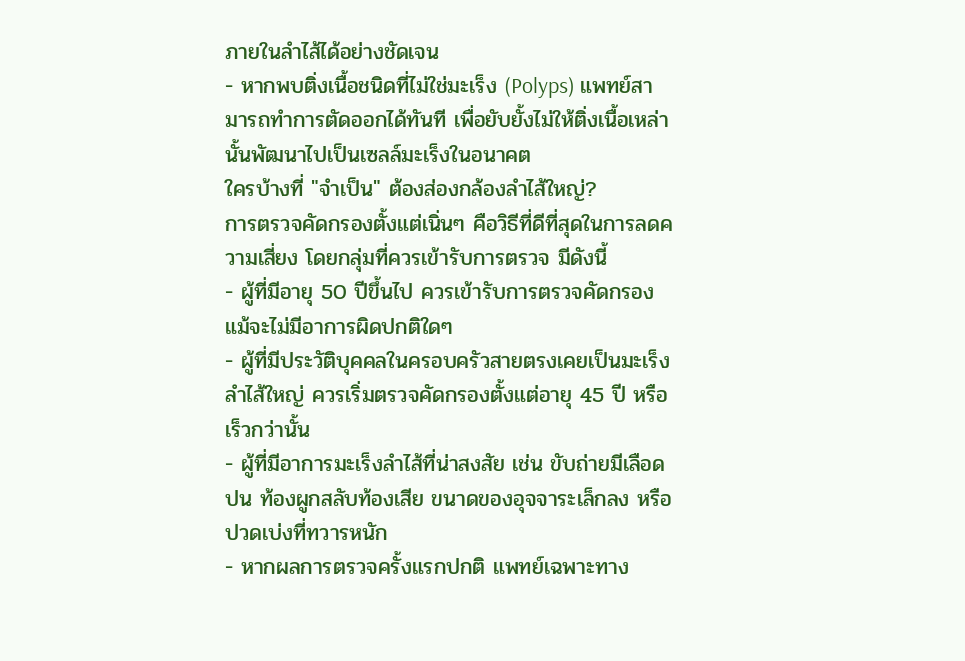ภายในลำไส้ได้อย่างชัดเจน
- หากพบติ่งเนื้อชนิดที่ไม่ใช่มะเร็ง (Polyps) แพทย์สามารถทำการตัดออกได้ทันที เพื่อยับยั้งไม่ให้ติ่งเนื้อเหล่านั้นพัฒนาไปเป็นเซลล์มะเร็งในอนาคต
ใครบ้างที่ "จำเป็น" ต้องส่องกล้องลำไส้ใหญ่?
การตรวจคัดกรองตั้งแต่เนิ่นๆ คือวิธีที่ดีที่สุดในการลดความเสี่ยง โดยกลุ่มที่ควรเข้ารับการตรวจ มีดังนี้
- ผู้ที่มีอายุ 50 ปีขึ้นไป ควรเข้ารับการตรวจคัดกรองแม้จะไม่มีอาการผิดปกติใดๆ
- ผู้ที่มีประวัติบุคคลในครอบครัวสายตรงเคยเป็นมะเร็งลำไส้ใหญ่ ควรเริ่มตรวจคัดกรองตั้งแต่อายุ 45 ปี หรือเร็วกว่านั้น
- ผู้ที่มีอาการมะเร็งลำไส้ที่น่าสงสัย เช่น ขับถ่ายมีเลือดปน ท้องผูกสลับท้องเสีย ขนาดของอุจจาระเล็กลง หรือปวดเบ่งที่ทวารหนัก
- หากผลการตรวจครั้งแรกปกติ แพทย์เฉพาะทาง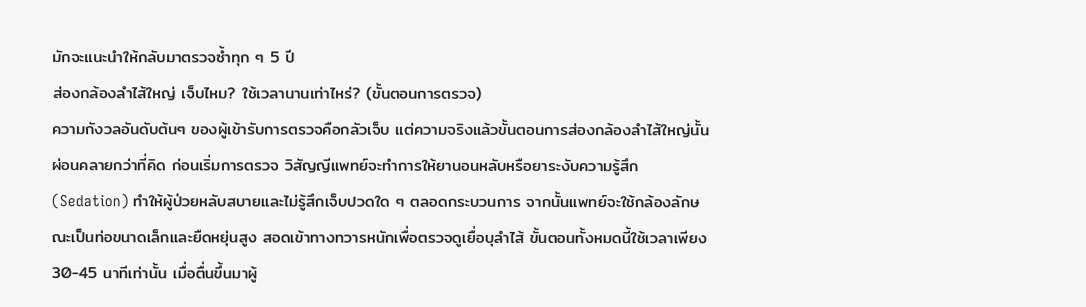มักจะแนะนำให้กลับมาตรวจซ้ำทุก ๆ 5 ปี
ส่องกล้องลำไส้ใหญ่ เจ็บไหม? ใช้เวลานานเท่าไหร่? (ขั้นตอนการตรวจ)
ความกังวลอันดับต้นๆ ของผู้เข้ารับการตรวจคือกลัวเจ็บ แต่ความจริงแล้วขั้นตอนการส่องกล้องลำไส้ใหญ่นั้นผ่อนคลายกว่าที่คิด ก่อนเริ่มการตรวจ วิสัญญีแพทย์จะทำการให้ยานอนหลับหรือยาระงับความรู้สึก (Sedation) ทำให้ผู้ป่วยหลับสบายและไม่รู้สึกเจ็บปวดใด ๆ ตลอดกระบวนการ จากนั้นแพทย์จะใช้กล้องลักษณะเป็นท่อขนาดเล็กและยืดหยุ่นสูง สอดเข้าทางทวารหนักเพื่อตรวจดูเยื่อบุลำไส้ ขั้นตอนทั้งหมดนี้ใช้เวลาเพียง 30-45 นาทีเท่านั้น เมื่อตื่นขึ้นมาผู้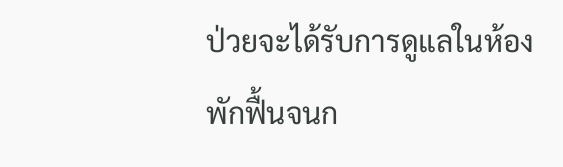ป่วยจะได้รับการดูแลในห้องพักฟื้นจนก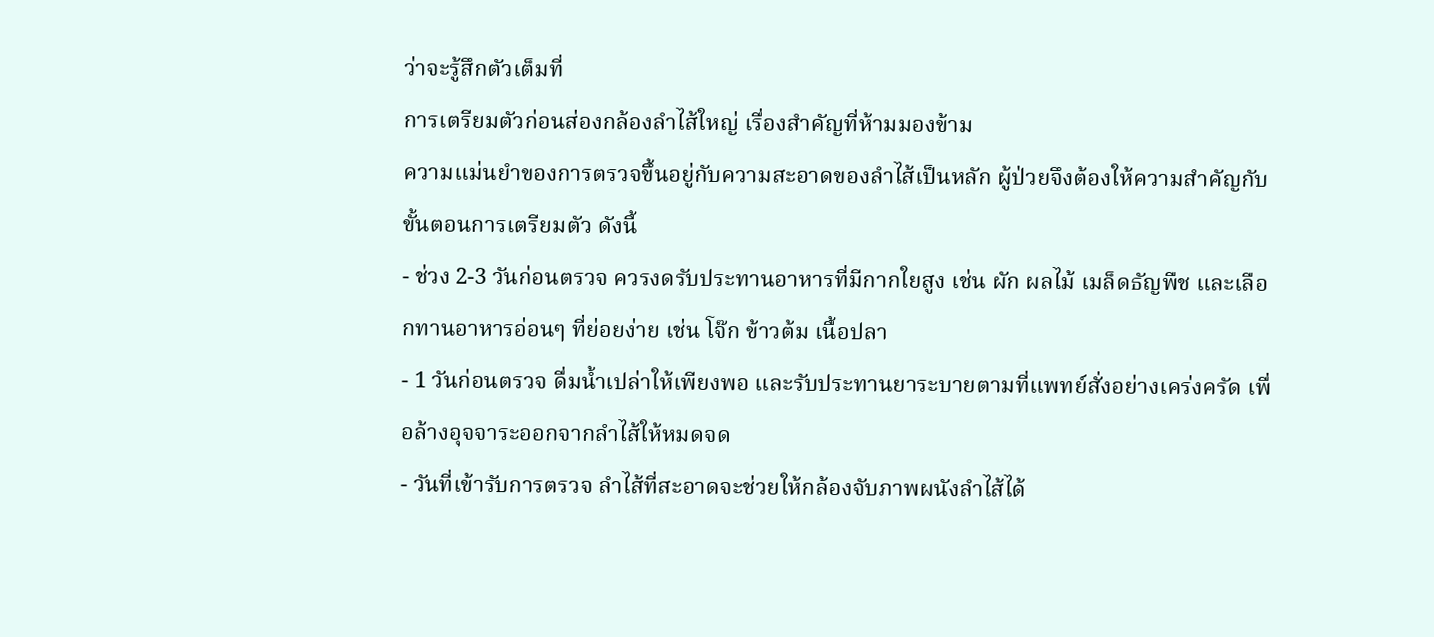ว่าจะรู้สึกตัวเต็มที่
การเตรียมตัวก่อนส่องกล้องลำไส้ใหญ่ เรื่องสำคัญที่ห้ามมองข้าม
ความแม่นยำของการตรวจขึ้นอยู่กับความสะอาดของลำไส้เป็นหลัก ผู้ป่วยจึงต้องให้ความสำคัญกับขั้นตอนการเตรียมตัว ดังนี้
- ช่วง 2-3 วันก่อนตรวจ ควรงดรับประทานอาหารที่มีกากใยสูง เช่น ผัก ผลไม้ เมล็ดธัญพืช และเลือกทานอาหารอ่อนๆ ที่ย่อยง่าย เช่น โจ๊ก ข้าวต้ม เนื้อปลา
- 1 วันก่อนตรวจ ดื่มน้ำเปล่าให้เพียงพอ และรับประทานยาระบายตามที่แพทย์สั่งอย่างเคร่งครัด เพื่อล้างอุจจาระออกจากลำไส้ให้หมดจด
- วันที่เข้ารับการตรวจ ลำไส้ที่สะอาดจะช่วยให้กล้องจับภาพผนังลำไส้ได้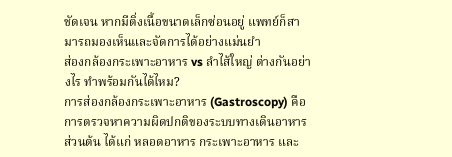ชัดเจน หากมีติ่งเนื้อขนาดเล็กซ่อนอยู่ แพทย์ก็สามารถมองเห็นและจัดการได้อย่างแม่นยำ
ส่องกล้องกระเพาะอาหาร vs ลำไส้ใหญ่ ต่างกันอย่างไร ทำพร้อมกันได้ไหม?
การส่องกล้องกระเพาะอาหาร (Gastroscopy) คือ การตรวจหาความผิดปกติของระบบทางเดินอาหารส่วนต้น ได้แก่ หลอดอาหาร กระเพาะอาหาร และ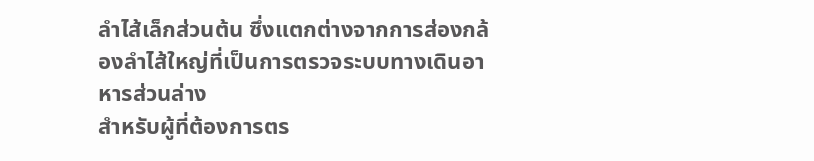ลำไส้เล็กส่วนต้น ซึ่งแตกต่างจากการส่องกล้องลำไส้ใหญ่ที่เป็นการตรวจระบบทางเดินอาหารส่วนล่าง
สำหรับผู้ที่ต้องการตร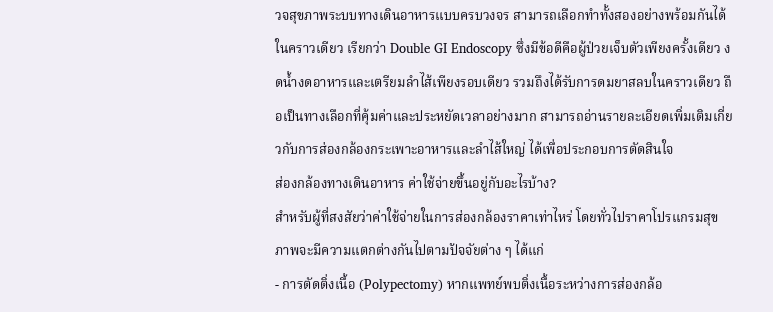วจสุขภาพระบบทางเดินอาหารแบบครบวงจร สามารถเลือกทำทั้งสองอย่างพร้อมกันได้ในคราวเดียว เรียกว่า Double GI Endoscopy ซึ่งมีข้อดีคือผู้ป่วยเจ็บตัวเพียงครั้งเดียว งดน้ำงดอาหารและเตรียมลำไส้เพียงรอบเดียว รวมถึงได้รับการดมยาสลบในคราวเดียว ถือเป็นทางเลือกที่คุ้มค่าและประหยัดเวลาอย่างมาก สามารถอ่านรายละเอียดเพิ่มเติมเกี่ยวกับการส่องกล้องกระเพาะอาหารและลำไส้ใหญ่ ได้เพื่อประกอบการตัดสินใจ
ส่องกล้องทางเดินอาหาร ค่าใช้จ่ายขึ้นอยู่กับอะไรบ้าง?
สำหรับผู้ที่สงสัยว่าค่าใช้จ่ายในการส่องกล้องราคาเท่าไหร่ โดยทั่วไปราคาโปรแกรมสุขภาพจะมีความแตกต่างกันไปตามปัจจัยต่าง ๆ ได้แก่
- การตัดติ่งเนื้อ (Polypectomy) หากแพทย์พบติ่งเนื้อระหว่างการส่องกล้อ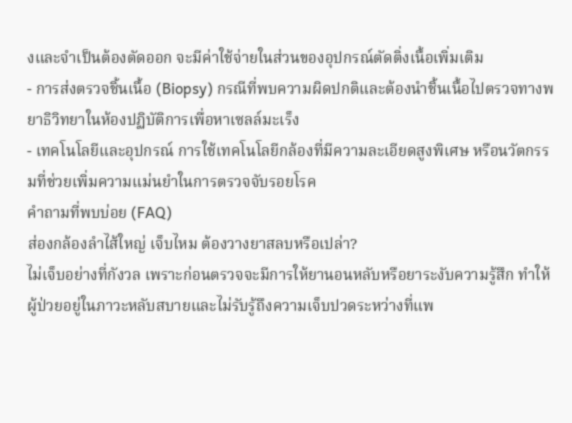งและจำเป็นต้องตัดออก จะมีค่าใช้จ่ายในส่วนของอุปกรณ์ตัดติ่งเนื้อเพิ่มเติม
- การส่งตรวจชิ้นเนื้อ (Biopsy) กรณีที่พบความผิดปกติและต้องนำชิ้นเนื้อไปตรวจทางพยาธิวิทยาในห้องปฏิบัติการเพื่อหาเซลล์มะเร็ง
- เทคโนโลยีและอุปกรณ์ การใช้เทคโนโลยีกล้องที่มีความละเอียดสูงพิเศษ หรือนวัตกรรมที่ช่วยเพิ่มความแม่นยำในการตรวจจับรอยโรค
คำถามที่พบบ่อย (FAQ)
ส่องกล้องลำไส้ใหญ่ เจ็บไหม ต้องวางยาสลบหรือเปล่า?
ไม่เจ็บอย่างที่กังวล เพราะก่อนตรวจจะมีการให้ยานอนหลับหรือยาระงับความรู้สึก ทำให้ผู้ป่วยอยู่ในภาวะหลับสบายและไม่รับรู้ถึงความเจ็บปวดระหว่างที่แพ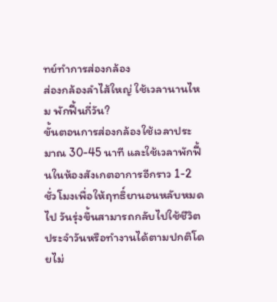ทย์ทำการส่องกล้อง
ส่องกล้องลำไส้ใหญ่ ใช้เวลานานไหม พักฟื้นกี่วัน?
ขั้นตอนการส่องกล้องใช้เวลาประมาณ 30-45 นาที และใช้เวลาพักฟื้นในห้องสังเกตอาการอีกราว 1-2 ชั่วโมงเพื่อให้ฤทธิ์ยานอนหลับหมดไป วันรุ่งขึ้นสามารถกลับไปใช้ชีวิตประจำวันหรือทำงานได้ตามปกติโดยไม่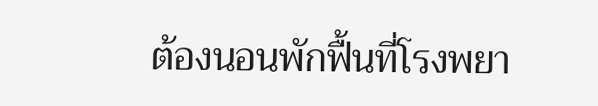ต้องนอนพักฟื้นที่โรงพยา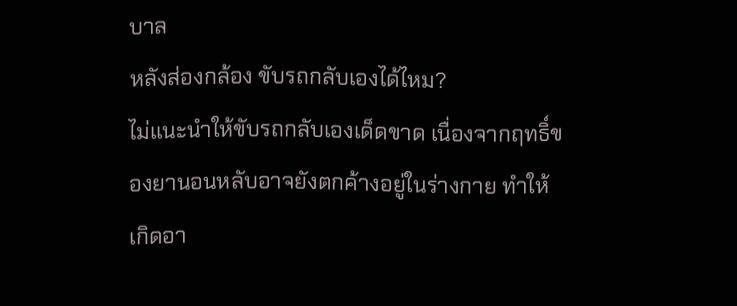บาล
หลังส่องกล้อง ขับรถกลับเองได้ไหม?
ไม่แนะนำให้ขับรถกลับเองเด็ดขาด เนื่องจากฤทธิ์ของยานอนหลับอาจยังตกค้างอยู่ในร่างกาย ทำให้เกิดอา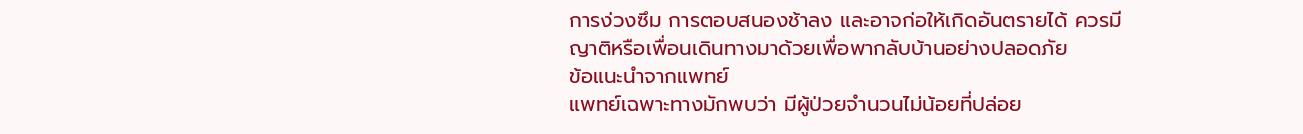การง่วงซึม การตอบสนองช้าลง และอาจก่อให้เกิดอันตรายได้ ควรมีญาติหรือเพื่อนเดินทางมาด้วยเพื่อพากลับบ้านอย่างปลอดภัย
ข้อแนะนำจากแพทย์
แพทย์เฉพาะทางมักพบว่า มีผู้ป่วยจำนวนไม่น้อยที่ปล่อย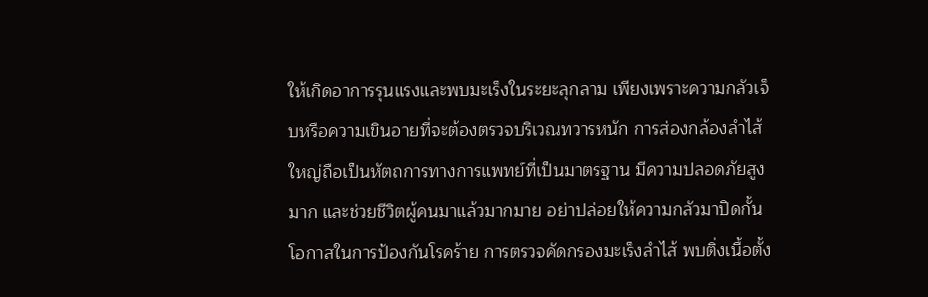ให้เกิดอาการรุนแรงและพบมะเร็งในระยะลุกลาม เพียงเพราะความกลัวเจ็บหรือความเขินอายที่จะต้องตรวจบริเวณทวารหนัก การส่องกล้องลำไส้ใหญ่ถือเป็นหัตถการทางการแพทย์ที่เป็นมาตรฐาน มีความปลอดภัยสูงมาก และช่วยชีวิตผู้คนมาแล้วมากมาย อย่าปล่อยให้ความกลัวมาปิดกั้นโอกาสในการป้องกันโรคร้าย การตรวจคัดกรองมะเร็งลำไส้ พบติ่งเนื้อตั้ง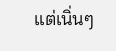แต่เนิ่นๆ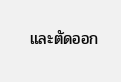และตัดออก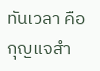ทันเวลา คือกุญแจสำ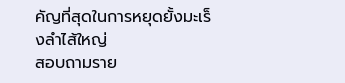คัญที่สุดในการหยุดยั้งมะเร็งลำไส้ใหญ่
สอบถามราย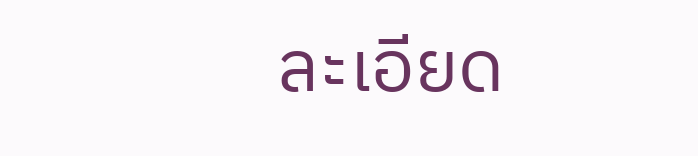ละเอียด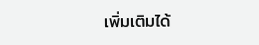เพิ่มเติมได้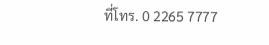ที่โทร. 0 2265 7777